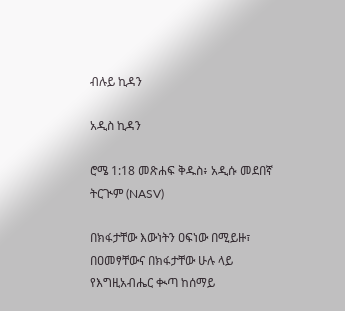ብሉይ ኪዳን

አዲስ ኪዳን

ሮሜ 1:18 መጽሐፍ ቅዱስ፥ አዲሱ መደበኛ ትርጒም (NASV)

በክፋታቸው እውነትን ዐፍነው በሚይዙ፣ በዐመፃቸውና በክፋታቸው ሁሉ ላይ የእግዚአብሔር ቊጣ ከሰማይ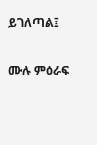ይገለጣል፤

ሙሉ ምዕራፍ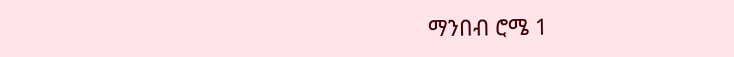ማንበብ ሮሜ 1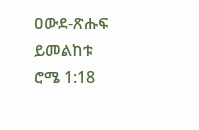ዐውደ-ጽሑፍ ይመልከቱ ሮሜ 1:18